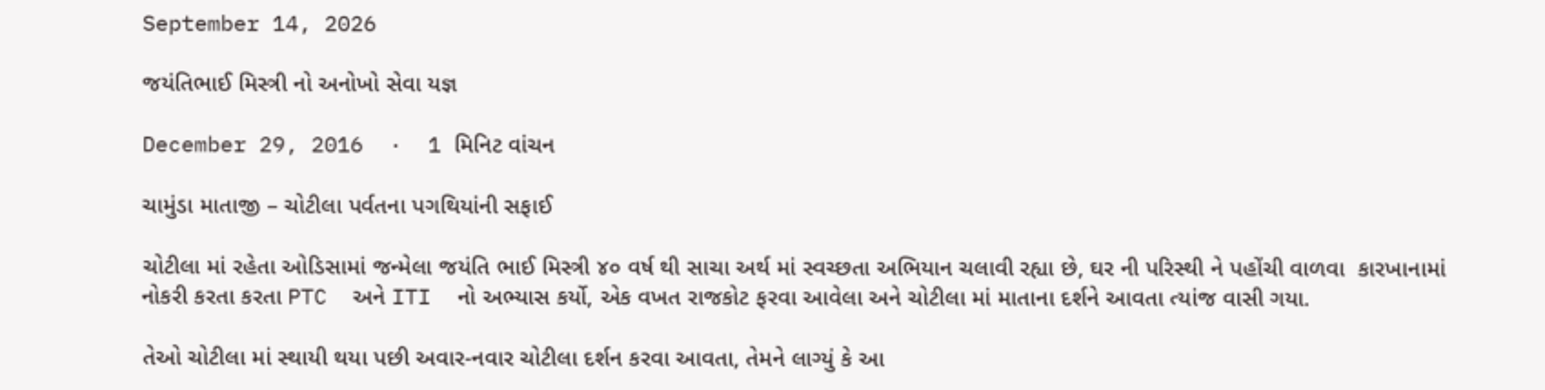September 14, 2026

જયંતિભાઈ મિસ્ત્રી નો અનોખો સેવા યજ્ઞ

December 29, 2016  ·  1 મિનિટ વાંચન

ચામુંડા માતાજી – ચોટીલા પર્વતના પગથિયાંની સફાઈ

ચોટીલા માં રહેતા ઓડિસામાં જન્મેલા જયંતિ ભાઈ મિસ્ત્રી ૪૦ વર્ષ થી સાચા અર્થ માં સ્વચ્છતા અભિયાન ચલાવી રહ્યા છે, ઘર ની પરિસ્થી ને પહોંચી વાળવા  કારખાનામાં નોકરી કરતા કરતા PTC  અને ITI  નો અભ્યાસ કર્યો, એક વખત રાજકોટ ફરવા આવેલા અને ચોટીલા માં માતાના દર્શને આવતા ત્યાંજ વાસી ગયા.

તેઓ ચોટીલા માં સ્થાયી થયા પછી અવાર-નવાર ચોટીલા દર્શન કરવા આવતા, તેમને લાગ્યું કે આ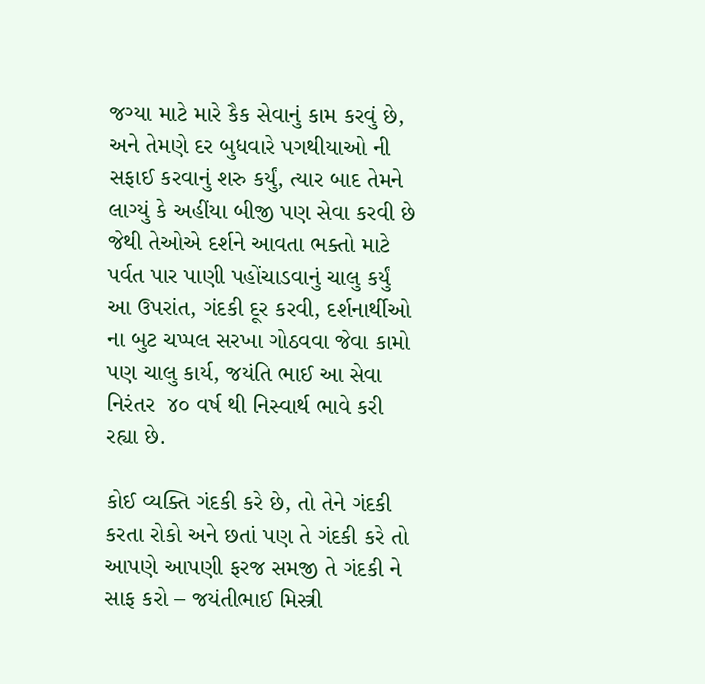જગ્યા માટે મારે કૈક સેવાનું કામ કરવું છે, અને તેમણે દર બુધવારે પગથીયાઓ ની સફાઈ કરવાનું શરુ કર્યું, ત્યાર બાદ તેમને લાગ્યું કે અહીંયા બીજી પણ સેવા કરવી છે જેથી તેઓએ દર્શને આવતા ભક્તો માટે પર્વત પાર પાણી પહોંચાડવાનું ચાલુ કર્યું આ ઉપરાંત, ગંદકી દૂર કરવી, દર્શનાર્થીઓ ના બુટ ચપ્પલ સરખા ગોઠવવા જેવા કામો પણ ચાલુ કાર્ય, જયંતિ ભાઈ આ સેવા નિરંતર  ૪૦ વર્ષ થી નિસ્વાર્થ ભાવે કરી રહ્યા છે.

કોઈ વ્યક્તિ ગંદકી કરે છે, તો તેને ગંદકી કરતા રોકો અને છતાં પણ તે ગંદકી કરે તો આપણે આપણી ફરજ સમજી તે ગંદકી ને સાફ કરો – જયંતીભાઈ મિસ્ત્રી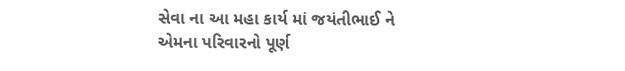સેવા ના આ મહા કાર્ય માં જયંતીભાઈ ને એમના પરિવારનો પૂર્ણ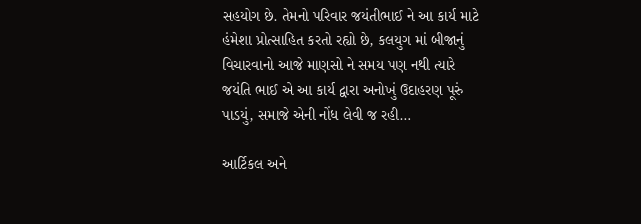સહયોગ છે. તેમનો પરિવાર જયંતીભાઈ ને આ કાર્ય માટે હંમેશા પ્રોત્સાહિત કરતો રહ્યો છે, કલયુગ માં બીજાનું વિચારવાનો આજે માણસો ને સમય પણ નથી ત્યારે જયંતિ ભાઈ એ આ કાર્ય દ્વારા અનોખું ઉદાહરણ પૂરું પાડયું, સમાજે એની નોંધ લેવી જ રહી…

આર્ટિકલ અને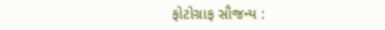ફોટોગ્રાફ સૌજન્ય :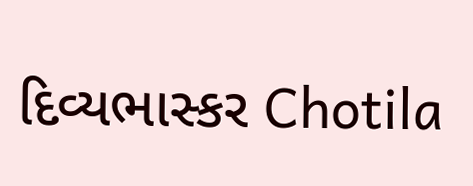દિવ્યભાસ્કર Chotila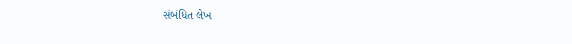સંબંધિત લેખ